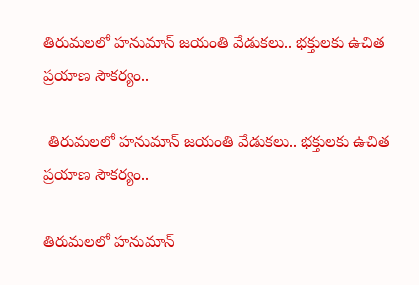తిరుమలలో హనుమాన్ జయంతి వేడుకలు.. భక్తులకు ఉచిత ప్రయాణ సౌకర్యం..

 తిరుమలలో హనుమాన్ జయంతి వేడుకలు.. భక్తులకు ఉచిత ప్రయాణ సౌకర్యం..

తిరుమలలో హనుమాన్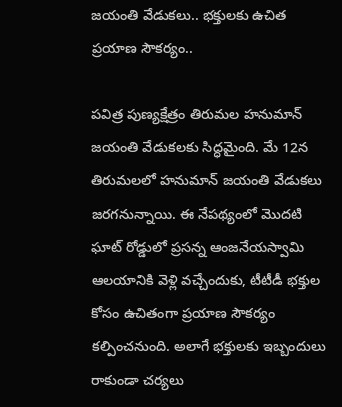జయంతి వేడుకలు.. భక్తులకు ఉచిత ప్రయాణ సౌకర్యం..

పవిత్ర పుణ్యక్షేత్రం తిరుమల హనుమాన్ జయంతి వేడుకలకు సిద్ధమైంది. మే 12న తిరుమలలో హనుమాన్ జయంతి వేడుకలు జరగనున్నాయి. ఈ నేపథ్యంలో మొదటి ఘాట్ రోడ్డులో ప్రసన్న ఆంజనేయస్వామి ఆలయానికి వెళ్లి వచ్చేందుకు, టీటీడీ భక్తుల కోసం ఉచితంగా ప్రయాణ సౌకర్యం కల్పించనుంది. అలాగే భక్తులకు ఇబ్బందులు రాకుండా చర్యలు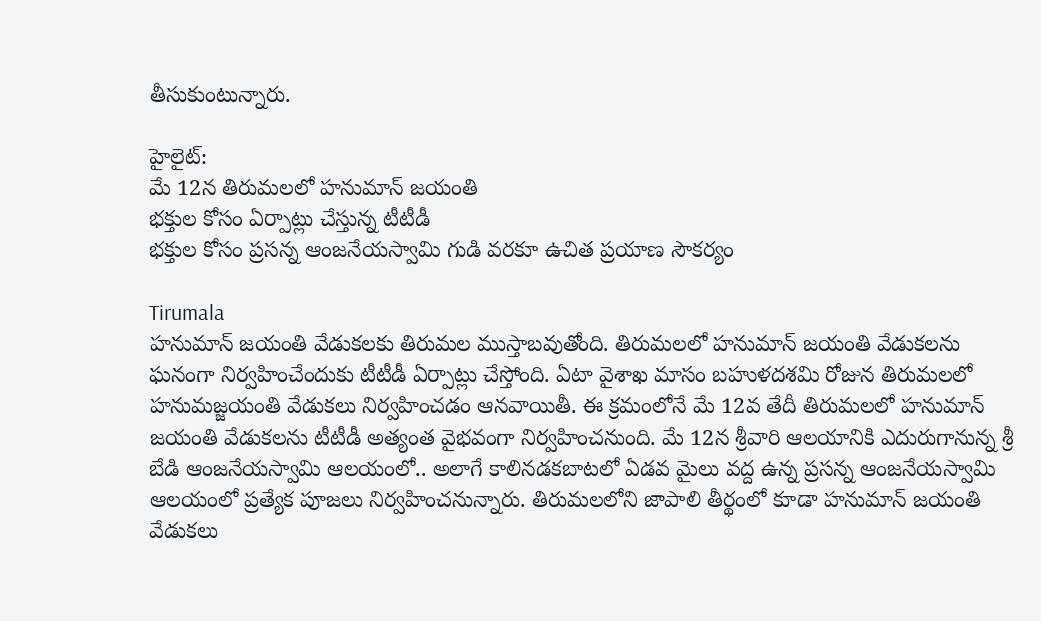తీసుకుంటున్నారు.

హైలైట్:
మే 12న తిరుమలలో హనుమాన్ జయంతి
భక్తుల కోసం ఏర్పాట్లు చేస్తున్న టీటీడీ
భక్తుల కోసం ప్రసన్న ఆంజనేయస్వామి గుడి వరకూ ఉచిత ప్రయాణ సౌకర్యం

Tirumala
హనుమాన్ జయంతి వేడుకలకు తిరుమల ముస్తాబవుతోంది. తిరుమలలో హనుమాన్ జయంతి వేడుకలను ఘనంగా నిర్వహించేందుకు టీటీడీ ఏర్పాట్లు చేస్తోంది. ఏటా వైశాఖ మాసం బహుళదశమి రోజున తిరుమలలో హనుమజ్జయంతి వేడుకలు నిర్వహించడం ఆనవాయితీ. ఈ క్రమంలోనే మే 12వ తేదీ తిరుమలలో హనుమాన్ జయంతి వేడుకలను టీటీడీ అత్యంత వైభవంగా నిర్వహించనుంది. మే 12న శ్రీవారి ఆలయానికి ఎదురుగానున్న శ్రీ బేడి ఆంజనేయస్వామి ఆలయంలో.. అలాగే కాలినడకబాటలో ఏడవ మైలు వద్ద ఉన్న ప్రసన్న ఆంజనేయస్వామి ఆలయంలో ప్రత్యేక పూజలు నిర్వహించనున్నారు. తిరుమలలోని జాపాలి తీర్థంలో కూడా హనుమాన్ జయంతి వేడుకలు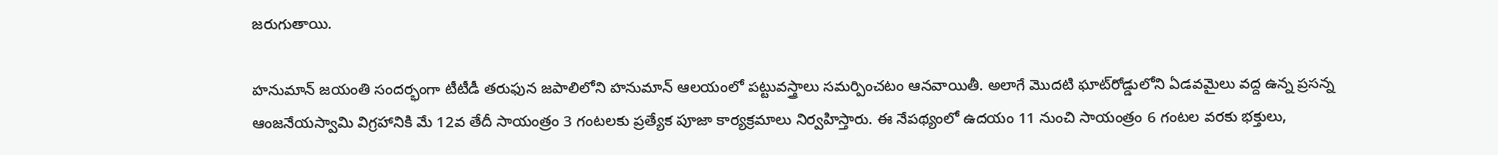జరుగుతాయి.

హనుమాన్ జయంతి సందర్భంగా టీటీడీ తరుఫున జపాలిలోని హనుమాన్ ఆలయంలో పట్టువస్త్రాలు సమర్పించటం ఆనవాయితీ. అలాగే మొదటి ఘాట్‌రోడ్డులోని ఏడవమైలు వద్ద ఉన్న ప్రసన్న ఆంజనేయస్వామి విగ్రహానికి మే 12వ తేదీ సాయంత్రం 3 గంటలకు ప్రత్యేక పూజా కార్యక్రమాలు నిర్వహిస్తారు. ఈ నేపథ్యంలో ఉదయం 11 నుంచి సాయంత్రం 6 గంటల వరకు భక్తులు,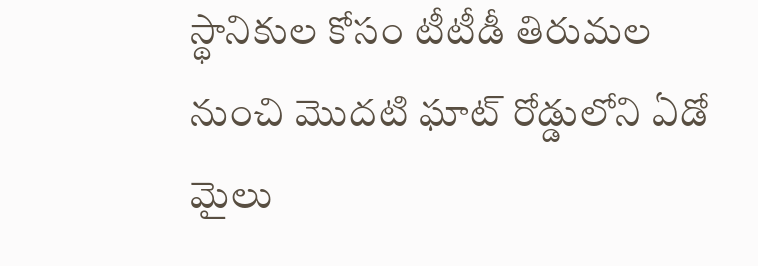స్థానికుల కోసం టీటీడీ తిరుమల నుంచి మొదటి ఘాట్ రోడ్డులోని ఏడో మైలు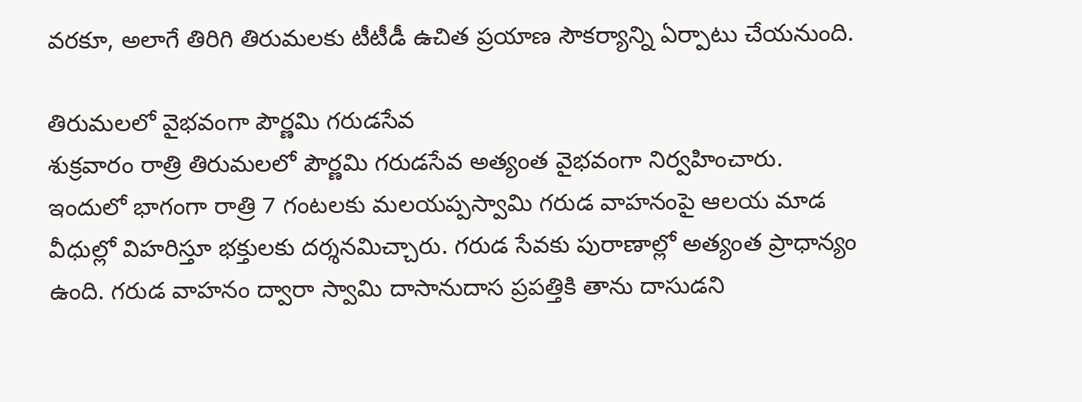వరకూ, అలాగే తిరిగి తిరుమలకు టీటీడీ ఉచిత ప్రయాణ సౌకర్యాన్ని ఏర్పాటు చేయనుంది.

తిరుమలలో వైభవంగా పౌర్ణమి గరుడసేవ
శుక్రవారం రాత్రి తిరుమలలో పౌర్ణమి గరుడసేవ అత్యంత వైభవంగా నిర్వహించారు. ఇందులో భాగంగా రాత్రి 7 గంటలకు మలయప్పస్వామి గరుడ వాహనంపై ఆలయ మాడ వీధుల్లో విహరిస్తూ భక్తులకు దర్శనమిచ్చారు. గరుడ సేవకు పురాణాల్లో అత్యంత ప్రాధాన్యం ఉంది. గరుడ వాహనం ద్వారా స్వామి దాసానుదాస ప్రపత్తికి తాను దాసుడని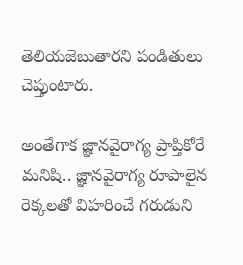తెలియజెబుతారని పండితులు చెప్తుంటారు.

అంతేగాక జ్ఞానవైరాగ్య ప్రాప్తికోరే మనిషి.. జ్ఞానవైరాగ్య రూపాలైన రెక్కలతో విహరించే గరుడుని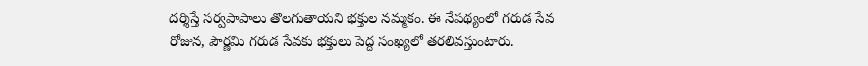దర్శిస్తే సర్వపాపాలు తొలగుతాయని భక్తుల నమ్మకం. ఈ నేపథ్యంలో గరుడ సేవ రోజున, పౌర్ణమి గరుడ సేవకు భక్తులు పెద్ద సంఖ్యలో తరలివస్తుంటారు.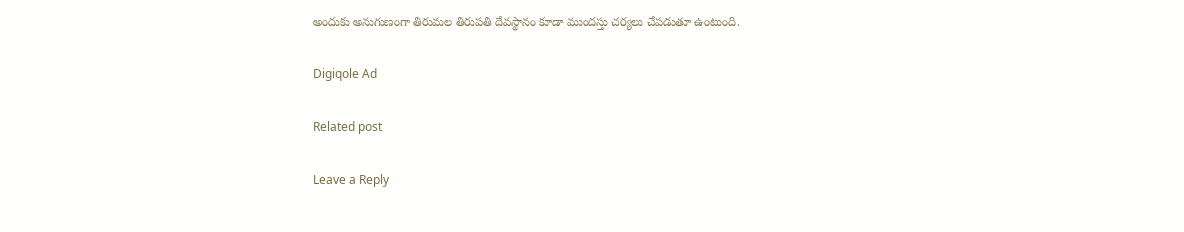అందుకు అనుగుణంగా తిరుమల తిరుపతి దేవస్థానం కూడా ముందస్తు చర్యలు చేపడుతూ ఉంటుంది.

Digiqole Ad

Related post

Leave a Reply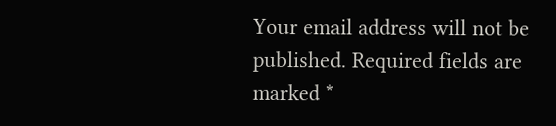Your email address will not be published. Required fields are marked *